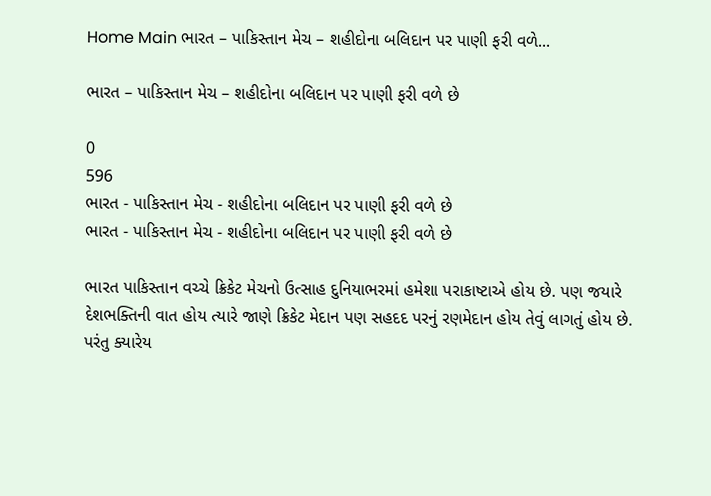Home Main ભારત – પાકિસ્તાન મેચ – શહીદોના બલિદાન પર પાણી ફરી વળે...

ભારત – પાકિસ્તાન મેચ – શહીદોના બલિદાન પર પાણી ફરી વળે છે

0
596
ભારત - પાકિસ્તાન મેચ - શહીદોના બલિદાન પર પાણી ફરી વળે છે
ભારત - પાકિસ્તાન મેચ - શહીદોના બલિદાન પર પાણી ફરી વળે છે

ભારત પાકિસ્તાન વચ્ચે ક્રિકેટ મેચનો ઉત્સાહ દુનિયાભરમાં હમેશા પરાકાષ્ટાએ હોય છે. પણ જયારે દેશભક્તિની વાત હોય ત્યારે જાણે ક્રિકેટ મેદાન પણ સહદદ પરનું રણમેદાન હોય તેવું લાગતું હોય છે. પરંતુ ક્યારેય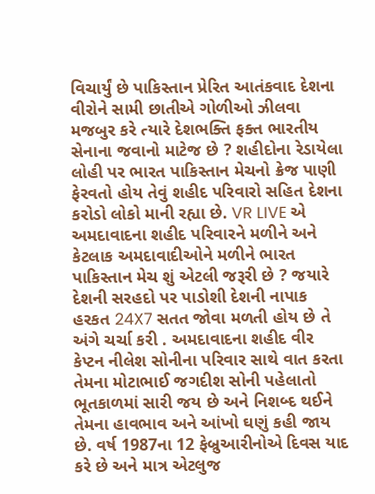વિચાર્યું છે પાકિસ્તાન પ્રેરિત આતંકવાદ દેશના વીરોને સામી છાતીએ ગોળીઓ ઝીલવા મજબુર કરે ત્યારે દેશભક્તિ ફક્ત ભારતીય સેનાના જવાનો માટેજ છે ? શહીદોના રેડાયેલા લોહી પર ભારત પાકિસ્તાન મેચનો ક્રેજ પાણી ફેરવતો હોય તેવું શહીદ પરિવારો સહિત દેશના કરોડો લોકો માની રહ્યા છે. VR LIVE એ અમદાવાદના શહીદ પરિવારને મળીને અને કેટલાક અમદાવાદીઓને મળીને ભારત પાકિસ્તાન મેચ શું એટલી જરૂરી છે ? જયારે દેશની સરહદો પર પાડોશી દેશની નાપાક હરકત 24X7 સતત જોવા મળતી હોય છે તે અંગે ચર્ચા કરી . અમદાવાદના શહીદ વીર કેપ્ટન નીલેશ સોનીના પરિવાર સાથે વાત કરતા તેમના મોટાભાઈ જગદીશ સોની પહેલાતો ભૂતકાળમાં સારી જય છે અને નિશબ્દ થઈને તેમના હાવભાવ અને આંખો ઘણું કહી જાય છે. વર્ષ 1987ના 12 ફેબ્રુઆરીનોએ દિવસ યાદ કરે છે અને માત્ર એટલુજ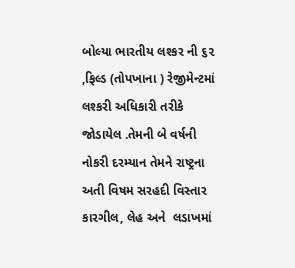બોલ્યા ભારતીય લશ્કર ની ૬૨ ,ફિલ્ડ (તોપખાના ) રેજીમેન્ટમાં લશ્કરી અધિકારી તરીકે જોડાયેલ .તેમની બે વર્ષની નોકરી દરમ્યાન તેમને રાષ્ટ્રના અતી વિષમ સરહદી વિસ્તાર કારગીલ, લેહ અને  લડાખમાં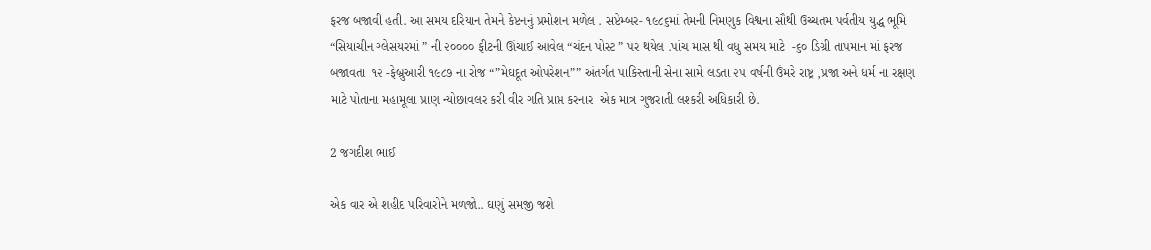ફરજ બજાવી હતી. આ સમય દરિયાન તેમને કેપ્ટનનું પ્રમોશન મળેલ . સપ્ટેમ્બર- ૧૯૮૬માં તેમની નિમણુક વિશ્વના સૌથી ઉચ્ચતમ પર્વતીય યુદ્ધ ભૂમિ “સિયાચીન ગ્લેસયરમાં ” ની ૨૦૦૦૦ ફીટની ઊંચાઈ આવેલ “ચંદન પોસ્ટ ” પર થયેલ .પાંચ માસ થી વધુ સમય માટે  -૬૦ ડિગ્રી તાપમાન માં ફરજ બજાવતા  ૧૨ -ફેબ્રુઆરી ૧૯૮૭ ના રોજ “”મેઘદૂત ઓપરેશન”” અંતર્ગત પાકિસ્તાની સેના સામે લડતા ૨૫ વર્ષની ઉંમરે રાષ્ટ્ર ,પ્રજા અને ધર્મ ના રક્ષણ માટે પોતાના મહામૂલા પ્રાણ ન્યોછાવલર કરી વીર ગતિ પ્રાપ્ત કરનાર  એક માત્ર ગુજરાતી લશ્કરી અધિકારી છે.

2 જગદીશ ભાઈ

એક વાર એ શહીદ પરિવારોને મળજો.. ઘણું સમજી જશે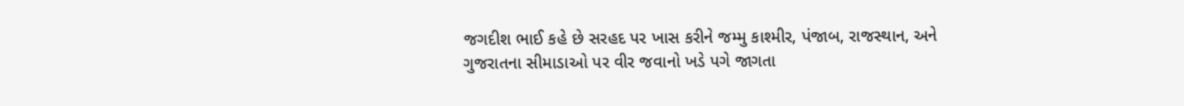જગદીશ ભાઈ કહે છે સરહદ પર ખાસ કરીને જમ્મુ કાશ્મીર, પંજાબ, રાજસ્થાન, અને ગુજરાતના સીમાડાઓ પર વીર જવાનો ખડે પગે જાગતા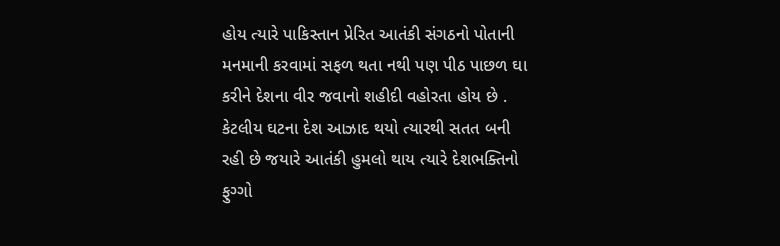હોય ત્યારે પાકિસ્તાન પ્રેરિત આતંકી સંગઠનો પોતાની મનમાની કરવામાં સફળ થતા નથી પણ પીઠ પાછળ ઘા કરીને દેશના વીર જવાનો શહીદી વહોરતા હોય છે . કેટલીય ઘટના દેશ આઝાદ થયો ત્યારથી સતત બની રહી છે જયારે આતંકી હુમલો થાય ત્યારે દેશભક્તિનો ફુગ્ગો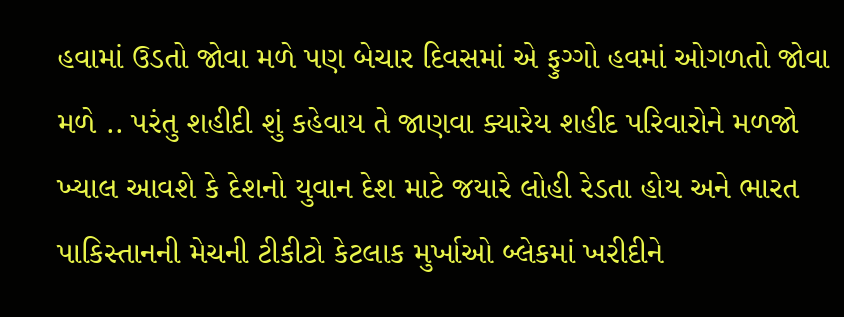હવામાં ઉડતો જોવા મળે પણ બેચાર દિવસમાં એ ફુગ્ગો હવમાં ઓગળતો જોવા મળે .. પરંતુ શહીદી શું કહેવાય તે જાણવા ક્યારેય શહીદ પરિવારોને મળજો ખ્યાલ આવશે કે દેશનો યુવાન દેશ માટે જયારે લોહી રેડતા હોય અને ભારત પાકિસ્તાનની મેચની ટીકીટો કેટલાક મુર્ખાઓ બ્લેકમાં ખરીદીને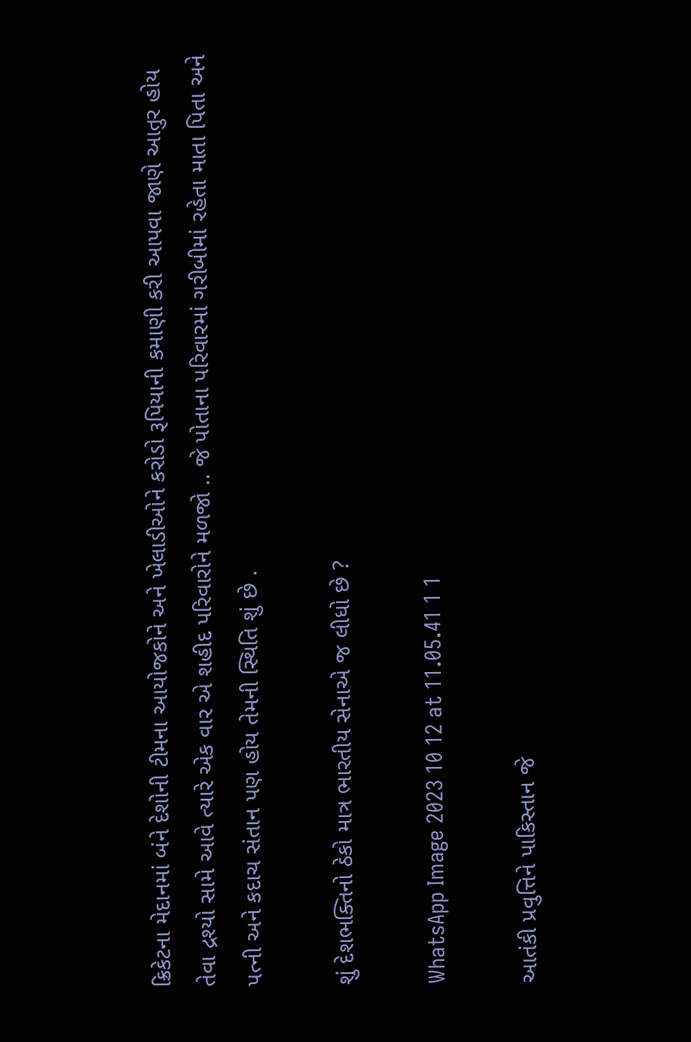ક્રિકેટના મેદાનમાં બંને દેશોની ટીમના આયોજકોને અને ખેલાડીઓને કરોડો રૂપિયાની કમાણી કરી આપવા જાણે આતુર હોય તેવા દ્રશ્યો સામે આવે ત્યારે એક વાર એ શહીદ પરિવારોને મળજો .. જે પોતાના પરિવારમાં ગરીબીમાં રહેતા માતા પિતા અને પત્ની અને કદાચ સંતાન પણ હોય તેમની સ્થિતિ શું છે .

શું દેશભક્તિનો ઠેકો માત્ર ભારતીય સેનાએ જ લીધો છે ?

WhatsApp Image 2023 10 12 at 11.05.41 1 1

આતંકી પ્રવુત્તિને પાકિસ્તાન જે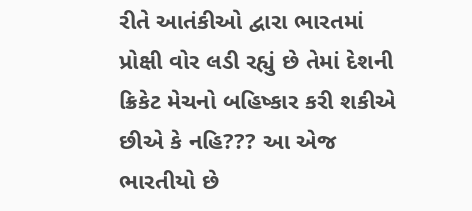રીતે આતંકીઓ દ્વારા ભારતમાં પ્રોક્ષી વોર લડી રહ્યું છે તેમાં દેશની ક્રિકેટ મેચનો બહિષ્કાર કરી શકીએ છીએ કે નહિ??? આ એજ ભારતીયો છે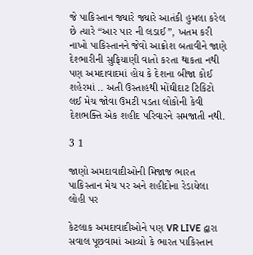જે પાકિસ્તાન જ્યારે જ્યારે આતંકી હુમલા કરેલ છે ત્યારે “આર પાર ની લડાઈ”, ખતમ કરી નાખો પાકિસ્તાનને જેવો આક્રોશ બતાવીને જાણે દેશ્ભારીની સુફિયાણી વાતો કરતા થાકતા નથી પણ અમદાવાદમાં હોય કે દેશના બીજા કોઈ શહેરમાં .. અતી ઉસ્તાહથી મોંઘીદાટ ટિકિટો લઈ મેચ જોવા ઉમટી પડતા લોકોની કેવી દેશભક્તિ એક શહીદ પરિવારને સમજાતી નથી.

3 1

જાણો અમદાવાદીઓની મિજાજ ભારત પાકિસ્તાન મેચ પર અને શહીદોના રેડાયેલા લોહી પર

કેટલાક અમદાવાદીઓને પણ VR LIVE દ્વારા સવાલ પૂછવામાં આવ્યો કે ભારત પાકિસ્તાન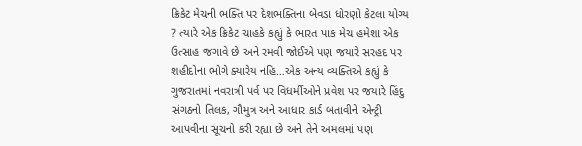ક્રિકેટ મેચની ભક્તિ પર દેશભક્તિના બેવડા ધોરણો કેટલા યોગ્ય ? ત્યારે એક ક્રિકેટ ચાહકે કહ્યું કે ભારત પાક મેચ હમેશા એક ઉત્સાહ જગાવે છે અને રમવી જોઈએ પણ જયારે સરહદ પર શહીદોના ભોગે ક્યારેય નહિ…એક અન્ય વ્યક્તિએ કહ્યું કે ગુજરાતમાં નવરાત્રી પર્વ પર વિધર્મીઓને પ્રવેશ પર જયારે હિંદુ સંગઠનો તિલક, ગૌમુત્ર અને આધાર કાર્ડ બતાવીને એન્ટ્રી આપવીના સૂચનો કરી રહ્યા છે અને તેને અમલમાં પણ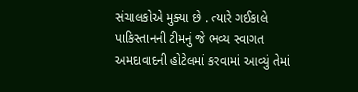સંચાલકોએ મુક્યા છે . ત્યારે ગઈકાલે પાકિસ્તાનની ટીમનું જે ભવ્ય સ્વાગત અમદાવાદની હોટેલમાં કરવામાં આવ્યું તેમાં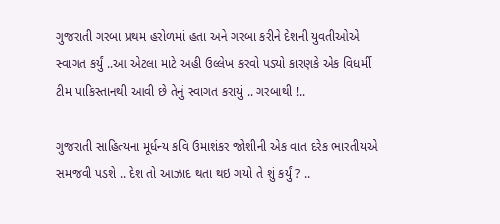ગુજરાતી ગરબા પ્રથમ હરોળમાં હતા અને ગરબા કરીને દેશની યુવતીઓએ સ્વાગત કર્યું ..આ એટલા માટે અહી ઉલ્લેખ કરવો પડ્યો કારણકે એક વિધર્મી ટીમ પાકિસ્તાનથી આવી છે તેનું સ્વાગત કરાયું .. ગરબાથી !..

ગુજરાતી સાહિત્યના મૂર્ધન્ય કવિ ઉમાશંકર જોશીની એક વાત દરેક ભારતીયએ સમજવી પડશે .. દેશ તો આઝાદ થતા થઇ ગયો તે શું કર્યું ? ..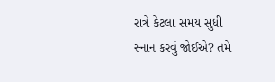રાત્રે કેટલા સમય સુધી સ્નાન કરવું જોઈએ? તમે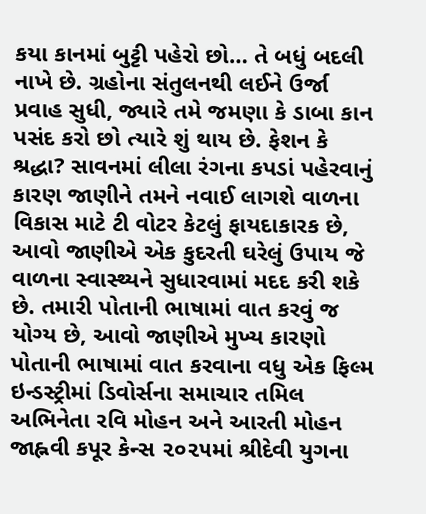કયા કાનમાં બુટ્ટી પહેરો છો… તે બધું બદલી નાખે છે. ગ્રહોના સંતુલનથી લઈને ઉર્જા પ્રવાહ સુધી, જ્યારે તમે જમણા કે ડાબા કાન પસંદ કરો છો ત્યારે શું થાય છે. ફેશન કે શ્રદ્ધા? સાવનમાં લીલા રંગના કપડાં પહેરવાનું કારણ જાણીને તમને નવાઈ લાગશે વાળના વિકાસ માટે ટી વોટર કેટલું ફાયદાકારક છે, આવો જાણીએ એક કુદરતી ઘરેલું ઉપાય જે વાળના સ્વાસ્થ્યને સુધારવામાં મદદ કરી શકે છે. તમારી પોતાની ભાષામાં વાત કરવું જ યોગ્ય છે, આવો જાણીએ મુખ્ય કારણો પોતાની ભાષામાં વાત કરવાના વધુ એક ફિલ્મ ઇન્ડસ્ટ્રીમાં ડિવોર્સના સમાચાર તમિલ અભિનેતા રવિ મોહન અને આરતી મોહન જાહ્નવી કપૂર કેન્સ ૨૦૨૫માં શ્રીદેવી યુગના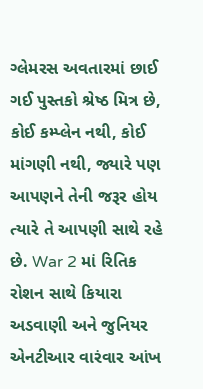ગ્લેમરસ અવતારમાં છાઈ ગઈ પુસ્તકો શ્રેષ્ઠ મિત્ર છે, કોઈ કમ્પ્લેન નથી, કોઈ માંગણી નથી, જ્યારે પણ આપણને તેની જરૂર હોય ત્યારે તે આપણી સાથે રહે છે. War 2 માં રિતિક રોશન સાથે કિયારા અડવાણી અને જુનિયર એનટીઆર વારંવાર આંખ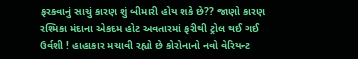ફરકવાનું સાચું કારણ શું બીમારી હોય શકે છે?? જાણો કારણ રશ્મિકા મંદાના એકદમ હોટ અવતારમાં ફરીથી ટ્રોલ થઈ ગઈ ઉર્વશી ! હાહાકાર મચાવી રહ્યો છે કોરોનાનો નવો વેરિયન્ટ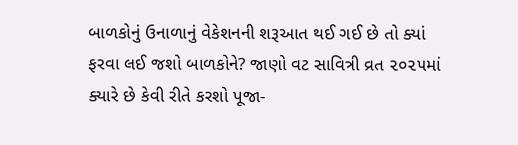બાળકોનું ઉનાળાનું વેકેશનની શરૂઆત થઈ ગઈ છે તો ક્યાં ફરવા લઈ જશો બાળકોને? જાણો વટ સાવિત્રી વ્રત ૨૦૨૫માં ક્યારે છે કેવી રીતે કરશો પૂજા-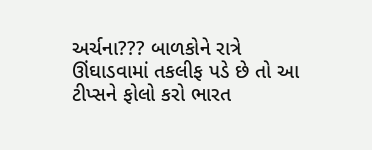અર્ચના??? બાળકોને રાત્રે ઊંઘાડવામાં તકલીફ પડે છે તો આ ટીપ્સને ફોલો કરો ભારત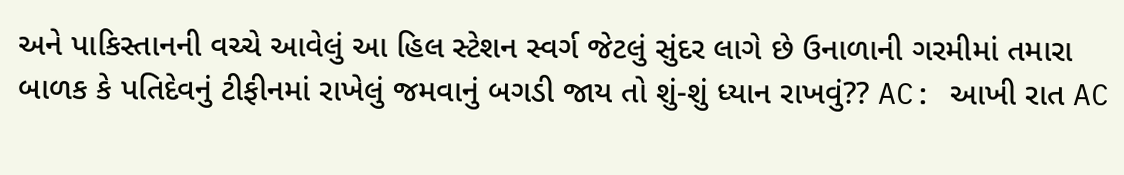અને પાકિસ્તાનની વચ્ચે આવેલું આ હિલ સ્ટેશન સ્વર્ગ જેટલું સુંદર લાગે છે ઉનાળાની ગરમીમાં તમારા બાળક કે પતિદેવનું ટીફીનમાં રાખેલું જમવાનું બગડી જાય તો શું-શું ધ્યાન રાખવું?? AC: આખી રાત AC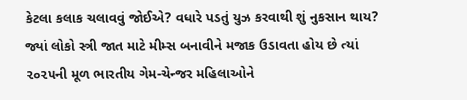કેટલા કલાક ચલાવવું જોઈએ? વધારે પડતું યુઝ કરવાથી શું નુકસાન થાય? જ્યાં લોકો સ્ત્રી જાત માટે મીમ્સ બનાવીને મજાક ઉડાવતા હોય છે ત્યાં ૨૦૨૫ની મૂળ ભારતીય ગેમ-ચેન્જર મહિલાઓને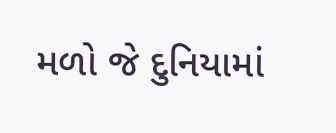મળો જે દુનિયામાં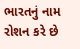ભારતનું નામ રોશન કરે છે